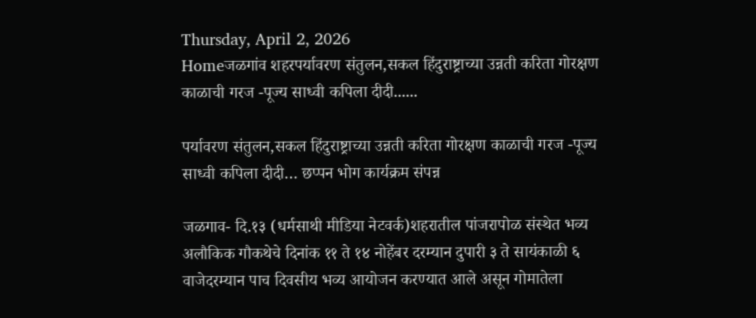Thursday, April 2, 2026
Homeजळगांव शहरपर्यावरण संतुलन,सकल हिंदुराष्ट्राच्या उन्नती करिता गोरक्षण काळाची गरज -पूज्य साध्वी कपिला दीदी......

पर्यावरण संतुलन,सकल हिंदुराष्ट्राच्या उन्नती करिता गोरक्षण काळाची गरज -पूज्य साध्वी कपिला दीदी… छप्पन भोग कार्यक्रम संपन्न

जळगाव- दि.१३ (धर्मसाथी मीडिया नेटवर्क)शहरातील पांजरापोळ संस्थेत भव्य अलौकिक गौकथेचे दिनांक ११ ते १४ नोहेंबर दरम्यान दुपारी ३ ते सायंकाळी ६ वाजेदरम्यान पाच दिवसीय भव्य आयोजन करण्यात आले असून गोमातेला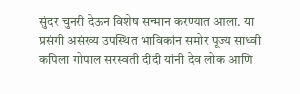सुंदर चुनरी देऊन विशेष सन्मान करण्यात आला. या प्रसंगी असंख्य उपस्थित भाविकांन समोर पूज्य साध्वी कपिला गोपाल सरस्वती दीदी यांनी देव लोक आणि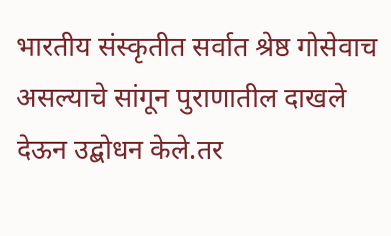भारतीय संस्कृतीत सर्वात श्रेष्ठ गोसेवाच असल्याचे सांगून पुराणातील दाखले देऊन उद्बोधन केले.तर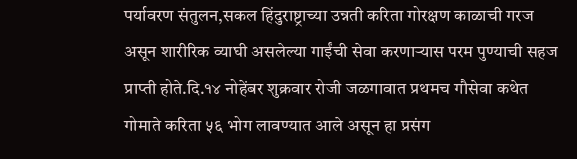पर्यावरण संतुलन,सकल हिंदुराष्ट्राच्या उन्नती करिता गोरक्षण काळाची गरज असून शारीरिक व्याघी असलेल्या गाईंची सेवा करणाऱ्यास परम पुण्याची सहज प्राप्ती होते.दि.१४ नोहेंबर शुक्रवार रोजी जळगावात प्रथमच गौसेवा कथेत गोमाते करिता ५६ भोग लावण्यात आले असून हा प्रसंग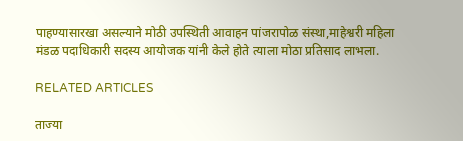पाहण्यासारखा असल्याने मोठी उपस्थिती आवाहन पांजरापोळ संस्था,माहेश्वरी महिला मंडळ पदाधिकारी सदस्य आयोजक यांनी केले होते त्याला मोठा प्रतिसाद लाभला.

RELATED ARTICLES

ताज्या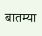बातम्या